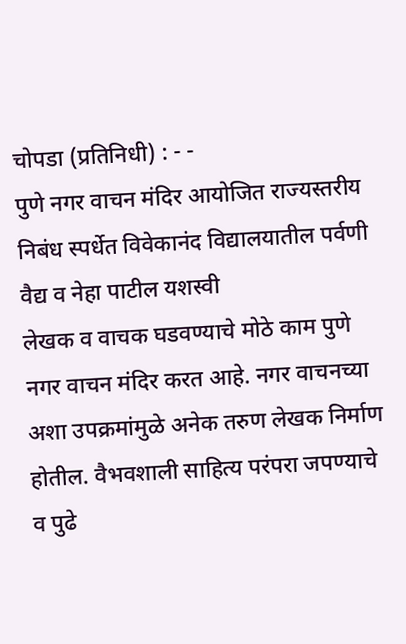चोपडा (प्रतिनिधी) : - -
पुणे नगर वाचन मंदिर आयोजित राज्यस्तरीय निबंध स्पर्धेत विवेकानंद विद्यालयातील पर्वणी वैद्य व नेहा पाटील यशस्वी
लेखक व वाचक घडवण्याचे मोठे काम पुणे नगर वाचन मंदिर करत आहे. नगर वाचनच्या अशा उपक्रमांमुळे अनेक तरुण लेखक निर्माण होतील. वैभवशाली साहित्य परंपरा जपण्याचे व पुढे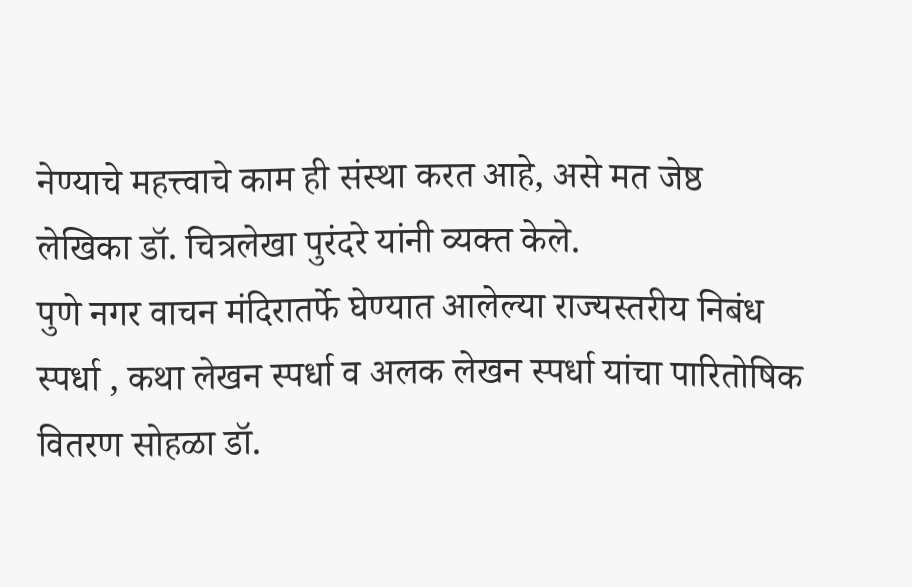नेण्याचे महत्त्वाचे काम ही संस्था करत आहे, असे मत जेष्ठ लेखिका डॉ. चित्रलेखा पुरंदरे यांनी व्यक्त केले.
पुणे नगर वाचन मंदिरातर्फे घेण्यात आलेल्या राज्यस्तरीय निबंध स्पर्धा , कथा लेखन स्पर्धा व अलक लेखन स्पर्धा यांचा पारितोषिक वितरण सोहळा डॉ.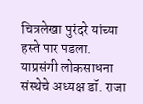चित्रलेखा पुरंदरे यांच्या हस्ते पार पडला. याप्रसंगी लोकसाधना संस्थेचे अध्यक्ष डॉ. राजा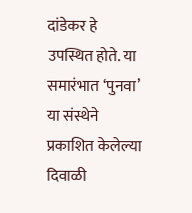दांडेकर हे उपस्थित होते. या समारंभात ‘पुनवा’ या संस्थेने प्रकाशित केलेल्या दिवाळी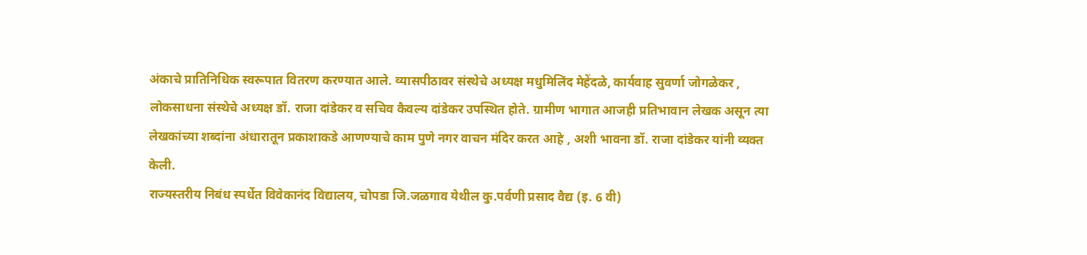अंकाचे प्रातिनिधिक स्वरूपात वितरण करण्यात आले. व्यासपीठावर संस्थेचे अध्यक्ष मधुमिलिंद मेहेंदळे, कार्यवाह सुवर्णा जोगळेकर , लोकसाधना संस्थेचे अध्यक्ष डॉ. राजा दांडेकर व सचिव कैवल्य दांडेकर उपस्थित होते. ग्रामीण भागात आजही प्रतिभावान लेखक असून त्या लेखकांच्या शब्दांना अंधारातून प्रकाशाकडे आणण्याचे काम पुणे नगर वाचन मंदिर करत आहे , अशी भावना डॉ. राजा दांडेकर यांनी व्यक्त केली.
राज्यस्तरीय निबंध स्पर्धेत विवेकानंद विद्यालय, चोपडा जि.जळगाव येथील कु.पर्वणी प्रसाद वैद्य (इ. 6 वी)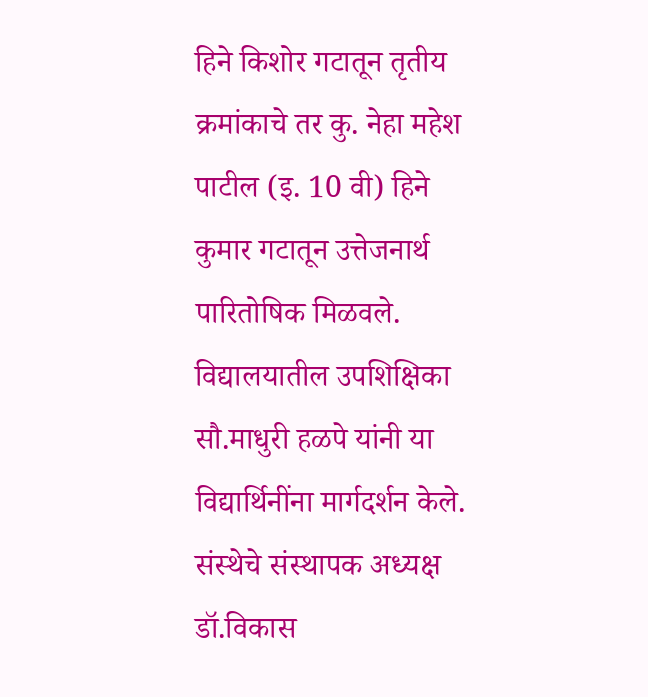हिने किशोर गटातून तृतीय क्रमांकाचे तर कु. नेहा महेश पाटील (इ. 10 वी) हिने कुमार गटातून उत्तेजनार्थ पारितोषिक मिळवले. विद्यालयातील उपशिक्षिका सौ.माधुरी हळपे यांनी या विद्यार्थिनींना मार्गदर्शन केले.
संस्थेचे संस्थापक अध्यक्ष डॉ.विकास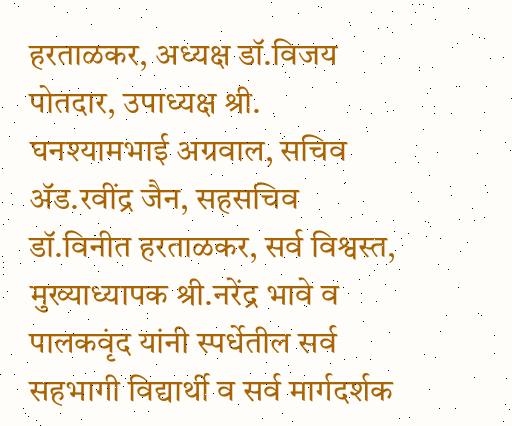हरताळकर, अध्यक्ष डॉ.विजय पोतदार, उपाध्यक्ष श्री. घनश्यामभाई अग्रवाल, सचिव ॲड.रवींद्र जैन, सहसचिव डॉ.विनीत हरताळकर, सर्व विश्वस्त, मुख्याध्यापक श्री.नरेंद्र भावे व पालकवृंद यांनी स्पर्धेतील सर्व सहभागी विद्यार्थी व सर्व मार्गदर्शक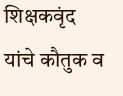शिक्षकवृंद यांचे कौतुक व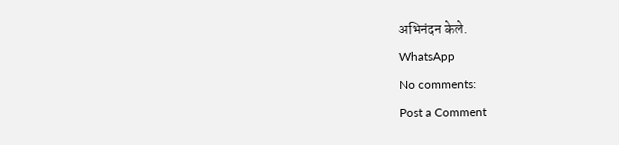अभिनंदन केले.
WhatsApp
No comments:
Post a Comment